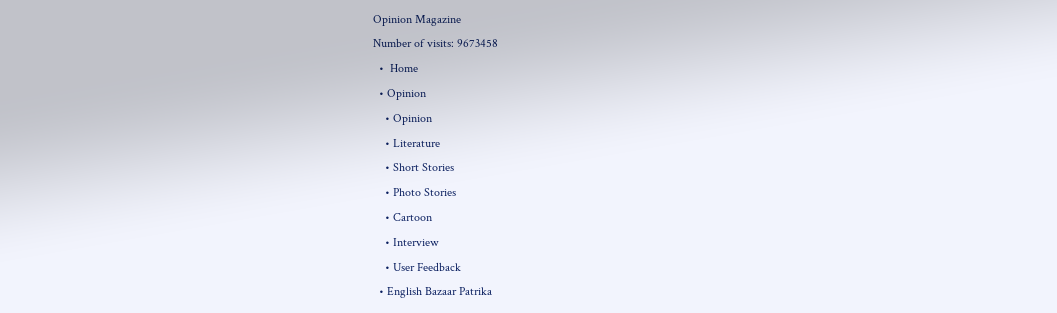Opinion Magazine
Number of visits: 9673458
  •  Home
  • Opinion
    • Opinion
    • Literature
    • Short Stories
    • Photo Stories
    • Cartoon
    • Interview
    • User Feedback
  • English Bazaar Patrika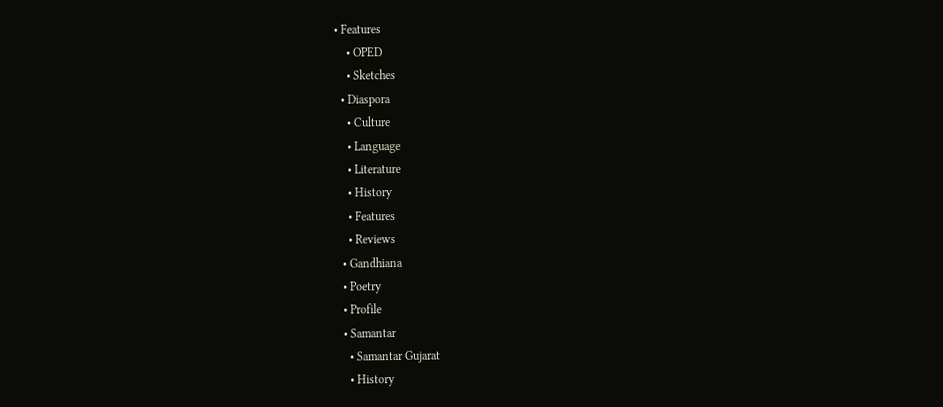• Features
    • OPED
    • Sketches
  • Diaspora
    • Culture
    • Language
    • Literature
    • History
    • Features
    • Reviews
  • Gandhiana
  • Poetry
  • Profile
  • Samantar
    • Samantar Gujarat
    • History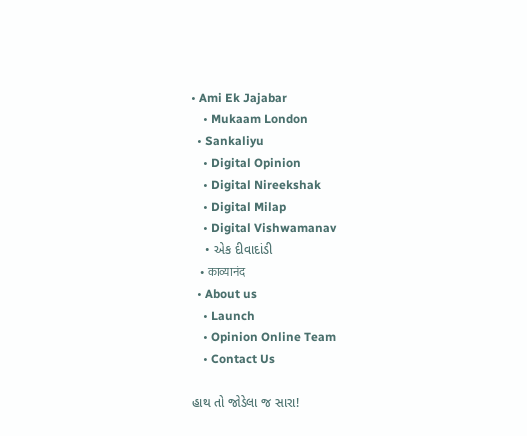• Ami Ek Jajabar
    • Mukaam London
  • Sankaliyu
    • Digital Opinion
    • Digital Nireekshak
    • Digital Milap
    • Digital Vishwamanav
    • એક દીવાદાંડી
    • काव्यानंद
  • About us
    • Launch
    • Opinion Online Team
    • Contact Us

હાથ તો જોડેલા જ સારા!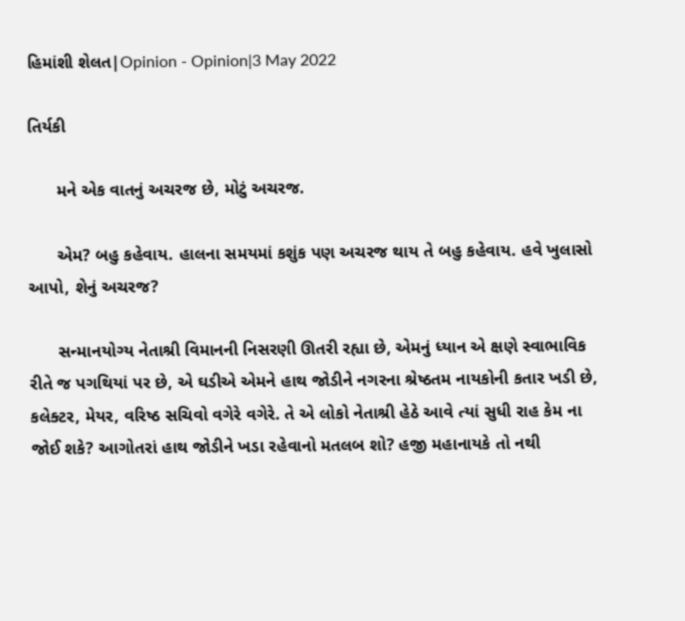હિમાંશી શેલત|Opinion - Opinion|3 May 2022

તિર્યકી

      મને એક વાતનું અચરજ છે, મોટું અચરજ.

      એમ? બહુ કહેવાય. હાલના સમયમાં કશુંક પણ અચરજ થાય તે બહુ કહેવાય. હવે ખુલાસો આપો, શેનું અચરજ?

      સન્માનયોગ્ય નેતાશ્રી વિમાનની નિસરણી ઊતરી રહ્યા છે, એમનું ધ્યાન એ ક્ષણે સ્વાભાવિક રીતે જ પગથિયાં પર છે, એ ઘડીએ એમને હાથ જોડીને નગરના શ્રેષ્ઠતમ નાયકોની કતાર ખડી છે, કલેક્ટર, મેયર, વરિષ્ઠ સચિવો વગેરે વગેરે. તે એ લોકો નેતાશ્રી હેઠે આવે ત્યાં સુધી રાહ કેમ ના જોઈ શકે? આગોતરાં હાથ જોડીને ખડા રહેવાનો મતલબ શો? હજી મહાનાયકે તો નથી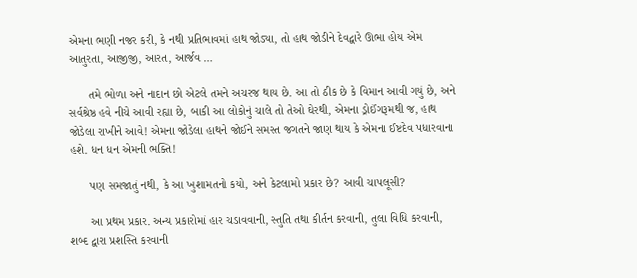એમના ભણી નજર કરી, કે નથી પ્રતિભાવમાં હાથ જોડ્યા, તો હાથ જોડીને દેવદ્વારે ઊભા હોય એમ આતુરતા, આજીજી, આરત, આર્જવ …

      તમે ભોળા અને નાદાન છો એટલે તમને અચરજ થાય છે. આ તો ઠીક છે કે વિમાન આવી ગયું છે, અને સર્વશ્રેષ્ઠ હવે નીચે આવી રહ્યા છે, બાકી આ લોકોનું ચાલે તો તેઓ ઘેરથી, એમના ડ્રોઈંગરૂમથી જ, હાથ જોડેલા રાખીને આવે! એમના જોડેલા હાથને જોઈને સમસ્ત જગતને જાણ થાય કે એમના ઈષ્ટદેવ પધારવાના હશે. ધન ધન એમની ભક્તિ!

      પણ સમજાતું નથી, કે આ ખુશામતનો કયો, અને કેટલામો પ્રકાર છે? આવી ચાપલૂસી?

      આ પ્રથમ પ્રકાર. અન્ય પ્રકારોમાં હાર ચડાવવાની, સ્તુતિ તથા કીર્તન કરવાની, તુલા વિધિ કરવાની, શબ્દ દ્વારા પ્રશસ્તિ કરવાની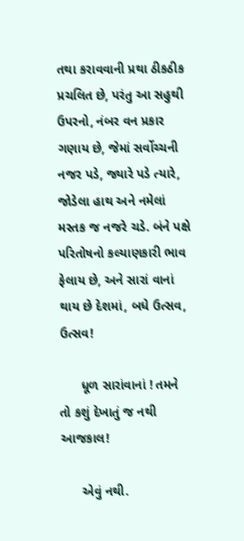તથા કરાવવાની પ્રથા ઠીકઠીક પ્રચલિત છે, પરંતુ આ સહુથી ઉપરનો, નંબર વન પ્રકાર ગણાય છે, જેમાં સર્વોચ્ચની નજર પડે, જ્યારે પડે ત્યારે, જોડેલા હાથ અને નમેલાં મસ્તક જ નજરે ચડે. બંને પક્ષે પરિતોષનો કલ્યાણકારી ભાવ ફેલાય છે, અને સારાં વાનાં થાય છે દેશમાં, બધે ઉત્સવ, ઉત્સવ!

      ધૂળ સારાંવાનાં ! તમને તો કશું દેખાતું જ નથી આજકાલ!

      એવું નથી.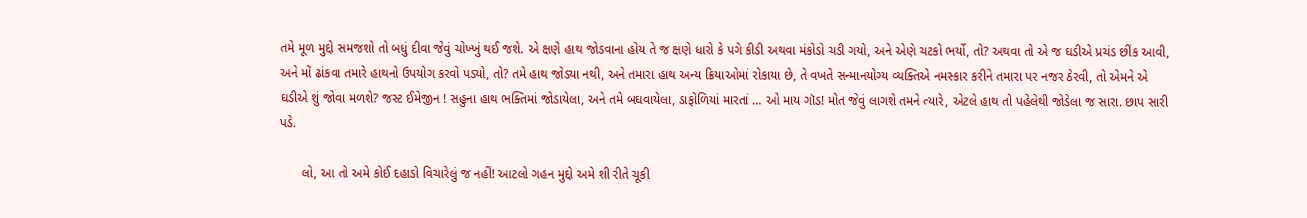તમે મૂળ મુદ્દો સમજશો તો બધું દીવા જેવું ચોખ્ખું થઈ જશે. એ ક્ષણે હાથ જોડવાના હોય તે જ ક્ષણે ધારો કે પગે કીડી અથવા મંકોડો ચડી ગયો, અને એણે ચટકો ભર્યો, તો? અથવા તો એ જ ઘડીએ પ્રચંડ છીંક આવી, અને મોં ઢાંકવા તમારે હાથનો ઉપયોગ કરવો પડ્યો, તો? તમે હાથ જોડ્યા નથી, અને તમારા હાથ અન્ય ક્રિયાઓમાં રોકાયા છે, તે વખતે સન્માનયોગ્ય વ્યક્તિએ નમસ્કાર કરીને તમારા પર નજર ઠેરવી, તો એમને એ ઘડીએ શું જોવા મળશે? જસ્ટ ઈમેજીન ! સહુના હાથ ભક્તિમાં જોડાયેલા, અને તમે બઘવાયેલા, ડાફોળિયાં મારતાં … ઓ માય ગૉડ! મોત જેવું લાગશે તમને ત્યારે, એટલે હાથ તો પહેલેથી જોડેલા જ સારા. છાપ સારી પડે.

      લો, આ તો અમે કોઈ દહાડો વિચારેલું જ નહીં! આટલો ગહન મુદ્દો અમે શી રીતે ચૂકી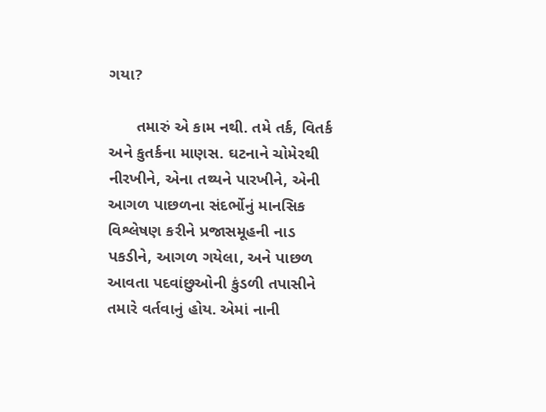ગયા?

      તમારું એ કામ નથી. તમે તર્ક, વિતર્ક અને કુતર્કના માણસ. ઘટનાને ચોમેરથી નીરખીને, એના તથ્યને પારખીને, એની આગળ પાછળના સંદર્ભોનું માનસિક વિશ્લેષણ કરીને પ્રજાસમૂહની નાડ પકડીને, આગળ ગયેલા, અને પાછળ આવતા પદવાંછુઓની કુંડળી તપાસીને તમારે વર્તવાનું હોય. એમાં નાની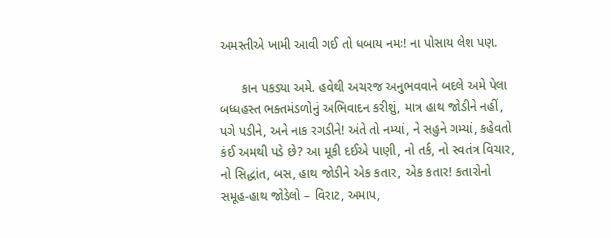અમસ્તીએ ખામી આવી ગઈ તો ધબાય નમઃ! ના પોસાય લેશ પણ.

      કાન પકડ્યા અમે. હવેથી અચરજ અનુભવવાને બદલે અમે પેલા બધ્ધહસ્ત ભક્તમંડળોનું અભિવાદન કરીશું, માત્ર હાથ જોડીને નહીં, પગે પડીને, અને નાક રગડીને! અંતે તો નમ્યાં, ને સહુને ગમ્યાં, કહેવતો કંઈ અમથી પડે છે? આ મૂકી દઈએ પાણી, નો તર્ક, નો સ્વતંત્ર વિચાર, નો સિદ્ધાંત, બસ, હાથ જોડીને એક કતાર, એક કતાર! કતારોનો સમૂહ-હાથ જોડેલો – વિરાટ, અમાપ,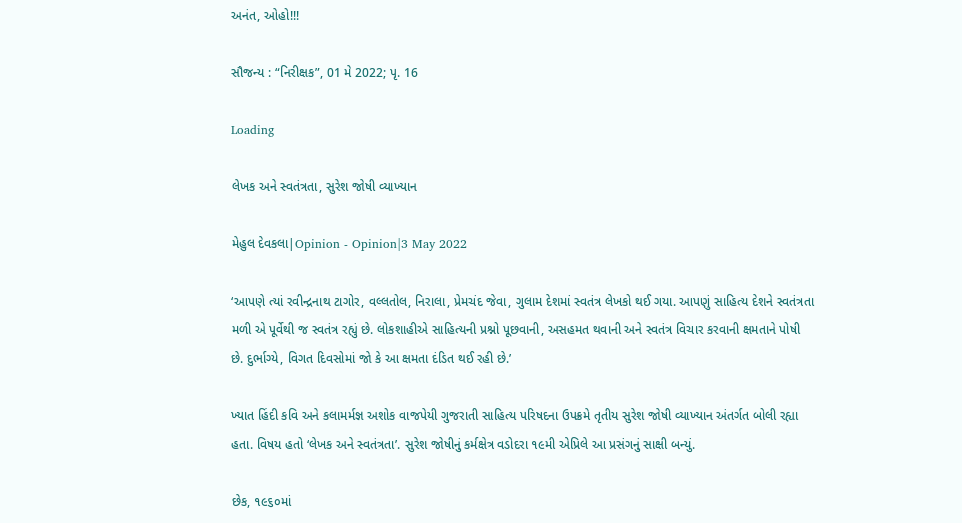અનંત, ઓહો!!!

સૌજન્ય : “નિરીક્ષક”, 01 મે 2022; પૃ. 16

Loading

લેખક અને સ્વતંત્રતા, સુરેશ જોષી વ્યાખ્યાન

મેહુલ દેવકલા|Opinion - Opinion|3 May 2022

‘આપણે ત્યાં રવીન્દ્રનાથ ટાગોર, વલ્લતોલ, નિરાલા, પ્રેમચંદ જેવા, ગુલામ દેશમાં સ્વતંત્ર લેખકો થઈ ગયા. આપણું સાહિત્ય દેશને સ્વતંત્રતા મળી એ પૂર્વેથી જ સ્વતંત્ર રહ્યું છે. લોકશાહીએ સાહિત્યની પ્રશ્નો પૂછવાની, અસહમત થવાની અને સ્વતંત્ર વિચાર કરવાની ક્ષમતાને પોષી છે. દુર્ભાગ્યે, વિગત દિવસોમાં જો કે આ ક્ષમતા દંડિત થઈ રહી છે.’

ખ્યાત હિંદી કવિ અને કલામર્મજ્ઞ અશોક વાજપેયી ગુજરાતી સાહિત્ય પરિષદના ઉપક્રમે તૃતીય સુરેશ જોષી વ્યાખ્યાન અંતર્ગત બોલી રહ્યા હતા. વિષય હતો ‘લેખક અને સ્વતંત્રતા’. સુરેશ જોષીનું કર્મક્ષેત્ર વડોદરા ૧૯મી એપ્રિલે આ પ્રસંગનું સાક્ષી બન્યું.

છેક, ૧૯૬૦માં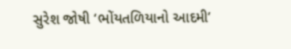સુરેશ જોષી ‘ભોંયતળિયાનો આદમી’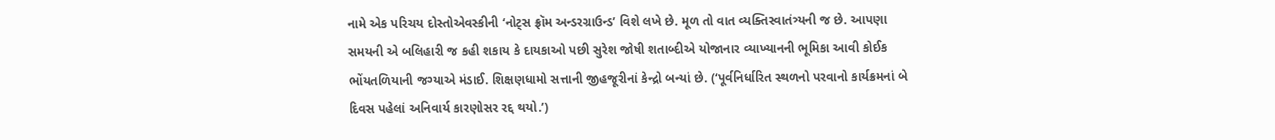નામે એક પરિચય દોસ્તોએવસ્કીની ‘નોટ્‌સ ફ્રૉમ અન્ડરગ્રાઉન્ડ’ વિશે લખે છે. મૂળ તો વાત વ્યક્તિસ્વાતંત્ર્યની જ છે. આપણા સમયની એ બલિહારી જ કહી શકાય કે દાયકાઓ પછી સુરેશ જોષી શતાબ્દીએ યોજાનાર વ્યાખ્યાનની ભૂમિકા આવી કોઈક ભોંયતળિયાની જગ્યાએ મંડાઈ. શિક્ષણધામો સત્તાની જીહજૂરીનાં કેન્દ્રો બન્યાં છે. (‘પૂર્વનિર્ધારિત સ્થળનો પરવાનો કાર્યક્રમનાં બે દિવસ પહેલાં અનિવાર્ય કારણોસર રદ્દ થયો.’)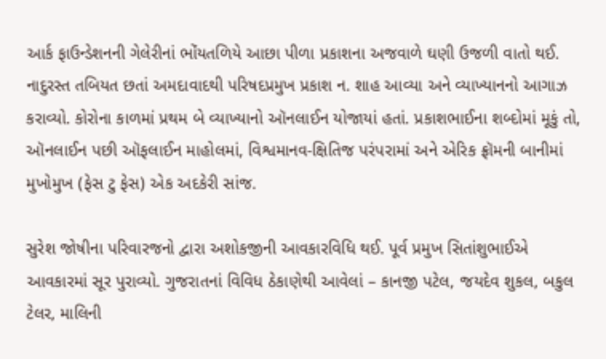આર્ક ફાઉન્ડેશનની ગેલેરીનાં ભોંયતળિયે આછા પીળા પ્રકાશના અજવાળે ઘણી ઉજળી વાતો થઈ. નાદુરસ્ત તબિયત છતાં અમદાવાદથી પરિષદપ્રમુખ પ્રકાશ ન. શાહ આવ્યા અને વ્યાખ્યાનનો આગાઝ કરાવ્યો. કોરોના કાળમાં પ્રથમ બે વ્યાખ્યાનો ઑનલાઈન યોજાયાં હતાં. પ્રકાશભાઈના શબ્દોમાં મૂકું તો, ઑનલાઈન પછી ઑફલાઈન માહોલમાં, વિશ્વમાનવ-ક્ષિતિજ પરંપરામાં અને એરિક ફ્રૉમની બાનીમાં મુખોમુખ (ફેસ ટુ ફેસ) એક અદકેરી સાંજ.

સુરેશ જોષીના પરિવારજનો દ્વારા અશોકજીની આવકારવિધિ થઈ. પૂર્વ પ્રમુખ સિતાંશુભાઈએ આવકારમાં સૂર પુરાવ્યો. ગુજરાતનાં વિવિધ ઠેકાણેથી આવેલાં – કાનજી પટેલ, જયદેવ શુકલ, બકુલ ટેલર, માલિની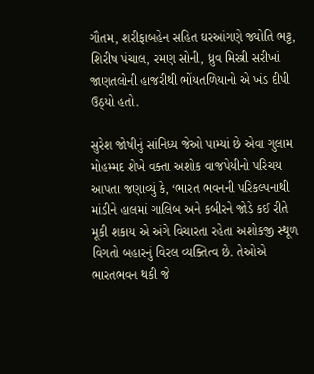ગૌતમ, શરીફાબહેન સહિત ઘરઆંગણે જ્યોતિ ભટ્ટ, શિરીષ પંચાલ, રમણ સોની, ધ્રુવ મિસ્ત્રી સરીખાં જાણતલોની હાજરીથી ભોંયતળિયાનો એ ખંડ દીપી ઉઠ્યો હતો.

સુરેશ જોષીનું સાંનિધ્ય જેઓ પામ્યાં છે એવા ગુલામ મોહમ્મદ શેખે વક્તા અશોક વાજપેયીનો પરિચય આપતા જણાવ્યું કે, ‘ભારત ભવનની પરિકલ્પનાથી માંડીને હાલમાં ગાલિબ અને કબીરને જોડે કઈ રીતે મૂકી શકાય એ અંગે વિચારતા રહેતા અશોકજી સ્થૂળ વિગતો બહારનું વિરલ વ્યક્તિત્વ છે. તેઓએ ભારતભવન થકી જે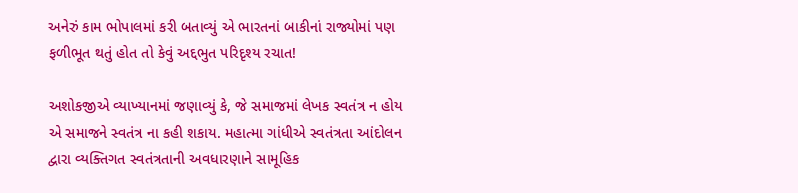અનેરું કામ ભોપાલમાં કરી બતાવ્યું એ ભારતનાં બાકીનાં રાજ્યોમાં પણ ફળીભૂત થતું હોત તો કેવું અદ્દભુત પરિદૃશ્ય રચાત!

અશોકજીએ વ્યાખ્યાનમાં જણાવ્યું કે, જે સમાજમાં લેખક સ્વતંત્ર ન હોય એ સમાજને સ્વતંત્ર ના કહી શકાય. મહાત્મા ગાંધીએ સ્વતંત્રતા આંદોલન દ્વારા વ્યક્તિગત સ્વતંત્રતાની અવધારણાને સામૂહિક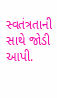સ્વતંત્રતાની સાથે જોડી આપી.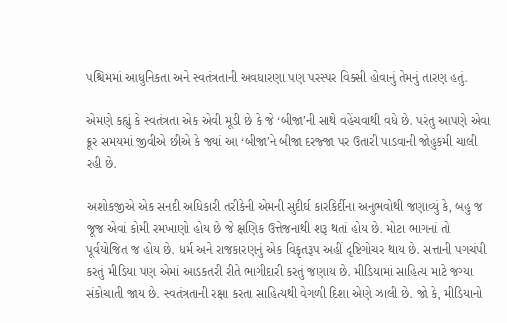પશ્ચિમમાં આધુનિકતા અને સ્વતંત્રતાની અવધારણા પણ પરસ્પર વિક્સી હોવાનું તેમનું તારણ હતું.

એમણે કહ્યું કે સ્વતંત્રતા એક એવી મૂડી છે કે જે ‘બીજા’ની સાથે વહેંચવાથી વધે છે. પરંતુ આપણે એવા ક્રૂર સમયમાં જીવીએ છીએ કે જ્યાં આ ‘બીજા’ને બીજા દરજ્જા પર ઉતારી પાડવાની જોહુકમી ચાલી રહી છે.

અશોકજીએ એક સનદી અધિકારી તરીકેની એમની સુદીર્ઘ કારકિર્દીના અનુભવોથી જણાવ્યું કે, બહુ જ જૂજ એવાં કોમી રમખાણો હોય છે જે ક્ષણિક ઉત્તેજનાથી શરૂ થતાં હોય છે. મોટા ભાગનાં તો પૂર્વયોજિત જ હોય છે. ધર્મ અને રાજકારણનું એક વિકૃતરૂપ અહીં દૃષ્ટિગોચર થાય છે. સત્તાની પગચંપી કરતું મીડિયા પણ એમાં આડકતરી રીતે ભાગીદારી કરતું જણાય છે. મીડિયામાં સાહિત્ય માટે જગ્યા સંકોચાતી જાય છે. સ્વતંત્રતાની રક્ષા કરતા સાહિત્યથી વેગળી દિશા એણે ઝાલી છે. જો કે, મીડિયાનો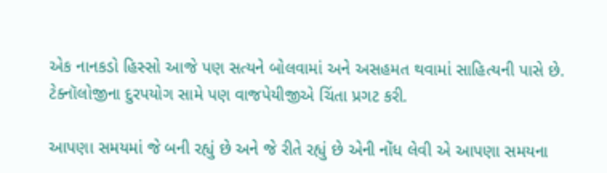એક નાનકડો હિસ્સો આજે પણ સત્યને બોલવામાં અને અસહમત થવામાં સાહિત્યની પાસે છે. ટેક્નૉલોજીના દુરપયોગ સામે પણ વાજપેયીજીએ ચિંતા પ્રગટ કરી.

આપણા સમયમાં જે બની રહ્યું છે અને જે રીતે રહ્યું છે એની નોંધ લેવી એ આપણા સમયના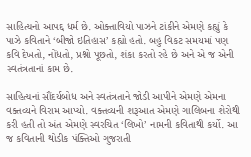સાહિત્યનો આપદ્દ ધર્મ છે. ઓક્તાવિયો પાઝને ટાંકીને એમણે કહ્યું કે પાઝે કવિતાને ‘બીજો ઇતિહાસ’ કહ્યો હતો. બહુ વિકટ સમયમાં પણ કવિ દેખતો, નોંધતો, પ્રશ્નો પૂછતો, શંકા કરતો રહે છે અને એ જ એની સ્વતંત્રતાનાં કામ છે.

સાહિત્યનાં સૌંદર્યબોધ અને સ્વતંત્રતાને જોડી આપીને એમણે એમના વક્તવ્યને વિરામ આપ્યો. વક્તવ્યની શરૂઆત એમણે ગાલિબના શેરોથી કરી હતી તો અંત એમણે સ્વરચિત ‘લિખો’ નામની કવિતાથી કર્યો. આ જ કવિતાની થોડીક પંક્તિઓ ગુજરાતી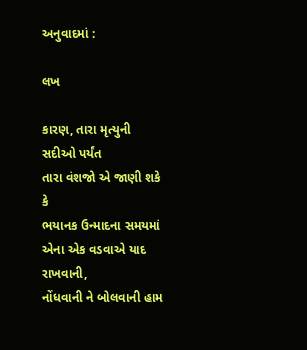અનુવાદમાં :

લખ

કારણ, તારા મૃત્યુની સદીઓ પર્યંત
તારા વંશજો એ જાણી શકે કે
ભયાનક ઉન્માદના સમયમાં
એના એક વડવાએ યાદ રાખવાની,
નોંધવાની ને બોલવાની હામ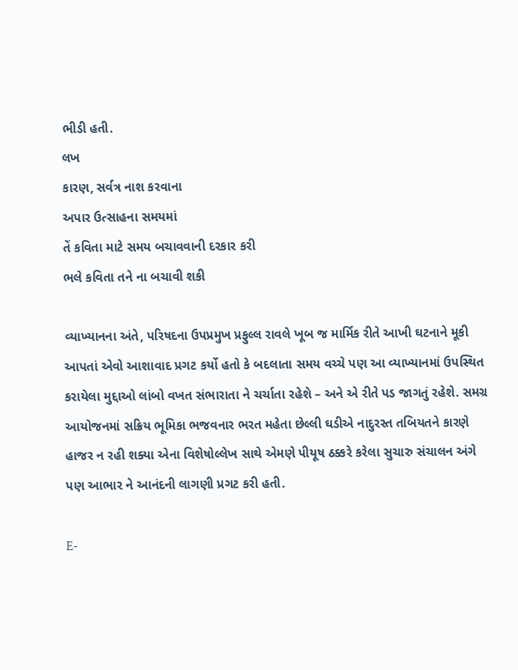ભીડી હતી.
લખ
કારણ, સર્વત્ર નાશ કરવાના
અપાર ઉત્સાહના સમયમાં
તેં કવિતા માટે સમય બચાવવાની દરકાર કરી
ભલે કવિતા તને ના બચાવી શકી

વ્યાખ્યાનના અંતે, પરિષદના ઉપપ્રમુખ પ્રફુલ્લ રાવલે ખૂબ જ માર્મિક રીતે આખી ઘટનાને મૂકી આપતાં એવો આશાવાદ પ્રગટ કર્યો હતો કે બદલાતા સમય વચ્ચે પણ આ વ્યાખ્યાનમાં ઉપસ્થિત કરાયેલા મુદ્દાઓ લાંબો વખત સંભારાતા ને ચર્ચાતા રહેશે – અને એ રીતે પડ જાગતું રહેશે. સમગ્ર આયોજનમાં સક્રિય ભૂમિકા ભજવનાર ભરત મહેતા છેલ્લી ઘડીએ નાદુરસ્ત તબિયતને કારણે હાજર ન રહી શક્યા એના વિશેષોલ્લેખ સાથે એમણે પીયૂષ ઠક્કરે કરેલા સુચારુ સંચાલન અંગે પણ આભાર ને આનંદની લાગણી પ્રગટ કરી હતી.

E-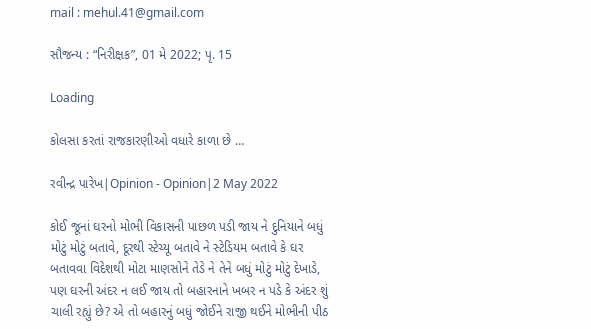mail : mehul.41@gmail.com

સૌજન્ય : “નિરીક્ષક”, 01 મે 2022; પૃ. 15

Loading

કોલસા કરતાં રાજકારણીઓ વધારે કાળા છે …

રવીન્દ્ર પારેખ|Opinion - Opinion|2 May 2022

કોઈ જૂનાં ઘરનો મોભી વિકાસની પાછળ પડી જાય ને દુનિયાને બધું મોટું મોટું બતાવે, દૂરથી સ્ટેચ્યૂ બતાવે ને સ્ટેડિયમ બતાવે કે ઘર બતાવવા વિદેશથી મોટા માણસોને તેડે ને તેને બધું મોટું મોટું દેખાડે, પણ ઘરની અંદર ન લઈ જાય તો બહારનાને ખબર ન પડે કે અંદર શું ચાલી રહ્યું છે? એ તો બહારનું બધું જોઈને રાજી થઈને મોભીની પીઠ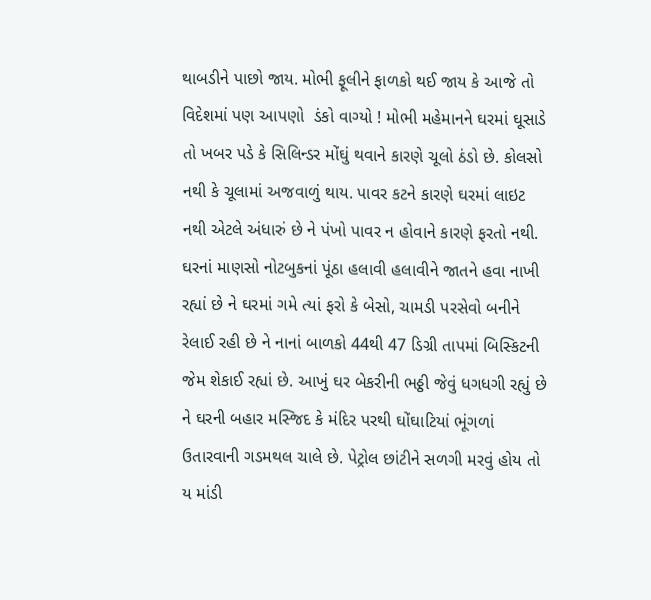થાબડીને પાછો જાય. મોભી ફૂલીને ફાળકો થઈ જાય કે આજે તો વિદેશમાં પણ આપણો  ડંકો વાગ્યો ! મોભી મહેમાનને ઘરમાં ઘૂસાડે તો ખબર પડે કે સિલિન્ડર મોંઘું થવાને કારણે ચૂલો ઠંડો છે. કોલસો નથી કે ચૂલામાં અજવાળું થાય. પાવર કટને કારણે ઘરમાં લાઇટ નથી એટલે અંધારું છે ને પંખો પાવર ન હોવાને કારણે ફરતો નથી. ઘરનાં માણસો નોટબુકનાં પૂંઠા હલાવી હલાવીને જાતને હવા નાખી રહ્યાં છે ને ઘરમાં ગમે ત્યાં ફરો કે બેસો, ચામડી પરસેવો બનીને રેલાઈ રહી છે ને નાનાં બાળકો 44થી 47 ડિગ્રી તાપમાં બિસ્કિટની જેમ શેકાઈ રહ્યાં છે. આખું ઘર બેકરીની ભઠ્ઠી જેવું ધગધગી રહ્યું છે ને ઘરની બહાર મસ્જિદ કે મંદિર પરથી ઘોંઘાટિયાં ભૂંગળાં ઉતારવાની ગડમથલ ચાલે છે. પેટ્રોલ છાંટીને સળગી મરવું હોય તો ય માંડી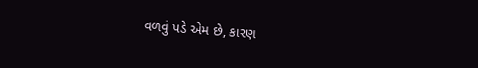વળવું પડે એમ છે, કારણ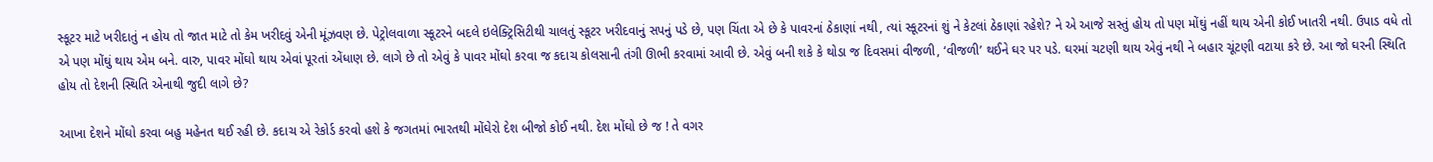સ્કૂટર માટે ખરીદાતું ન હોય તો જાત માટે તો કેમ ખરીદવું એની મૂંઝવણ છે. પેટ્રોલવાળા સ્કૂટરને બદલે ઇલેક્ટ્રિસિટીથી ચાલતું સ્કૂટર ખરીદવાનું સપનું પડે છે, પણ ચિંતા એ છે કે પાવરનાં ઠેકાણાં નથી, ત્યાં સ્કૂટરનાં શું ને કેટલાં ઠેકાણાં રહેશે? ને એ આજે સસ્તું હોય તો પણ મોંઘું નહીં થાય એની કોઈ ખાતરી નથી. ઉપાડ વધે તો એ પણ મોંઘું થાય એમ બને. વારુ, પાવર મોંઘો થાય એવાં પૂરતાં એંધાણ છે. લાગે છે તો એવું કે પાવર મોંઘો કરવા જ કદાચ કોલસાની તંગી ઊભી કરવામાં આવી છે. એવું બની શકે કે થોડા જ દિવસમાં વીજળી, ‘વીજળી’ થઈને ઘર પર પડે. ઘરમાં ચટણી થાય એવું નથી ને બહાર ચૂંટણી વટાયા કરે છે. આ જો ઘરની સ્થિતિ હોય તો દેશની સ્થિતિ એનાથી જુદી લાગે છે?

આખા દેશને મોંઘો કરવા બહુ મહેનત થઈ રહી છે. કદાચ એ રેકોર્ડ કરવો હશે કે જગતમાં ભારતથી મોંઘેરો દેશ બીજો કોઈ નથી. દેશ મોંઘો છે જ ! તે વગર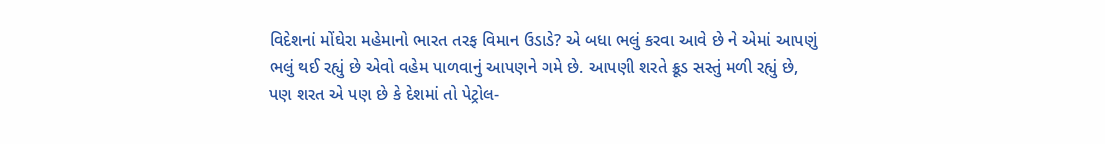વિદેશનાં મોંઘેરા મહેમાનો ભારત તરફ વિમાન ઉડાડે? એ બધા ભલું કરવા આવે છે ને એમાં આપણું ભલું થઈ રહ્યું છે એવો વહેમ પાળવાનું આપણને ગમે છે. આપણી શરતે ક્રૂડ સસ્તું મળી રહ્યું છે, પણ શરત એ પણ છે કે દેશમાં તો પેટ્રોલ-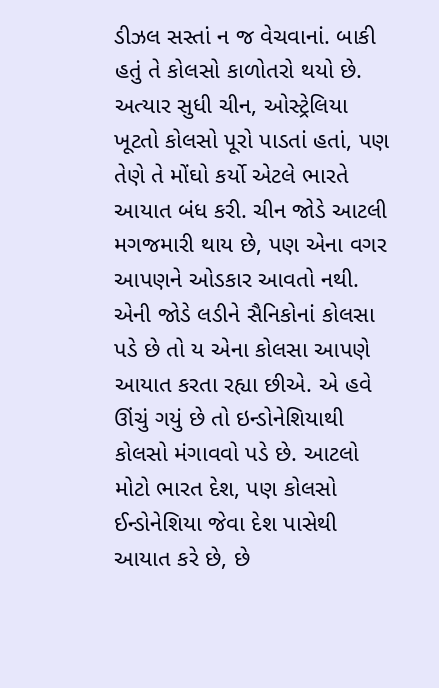ડીઝલ સસ્તાં ન જ વેચવાનાં. બાકી હતું તે કોલસો કાળોતરો થયો છે. અત્યાર સુધી ચીન, ઓસ્ટ્રેલિયા ખૂટતો કોલસો પૂરો પાડતાં હતાં, પણ તેણે તે મોંઘો કર્યો એટલે ભારતે આયાત બંધ કરી. ચીન જોડે આટલી મગજમારી થાય છે, પણ એના વગર આપણને ઓડકાર આવતો નથી. એની જોડે લડીને સૈનિકોનાં કોલસા પડે છે તો ય એના કોલસા આપણે આયાત કરતા રહ્યા છીએ. એ હવે ઊંચું ગયું છે તો ઇન્ડોનેશિયાથી કોલસો મંગાવવો પડે છે. આટલો મોટો ભારત દેશ, પણ કોલસો ઈન્ડોનેશિયા જેવા દેશ પાસેથી આયાત કરે છે, છે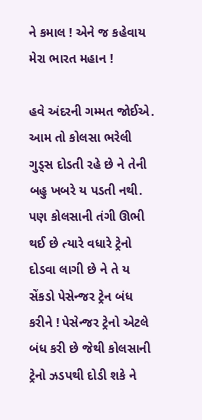ને કમાલ ! એને જ કહેવાય મેરા ભારત મહાન !

હવે અંદરની ગમ્મત જોઈએ. આમ તો કોલસા ભરેલી ગુડ્સ દોડતી રહે છે ને તેની બહુ ખબરે ય પડતી નથી. પણ કોલસાની તંગી ઊભી થઈ છે ત્યારે વધારે ટ્રેનો દોડવા લાગી છે ને તે ય સેંકડો પેસેન્જર ટ્રેન બંધ કરીને ! પેસેન્જર ટ્રેનો એટલે બંધ કરી છે જેથી કોલસાની ટ્રેનો ઝડપથી દોડી શકે ને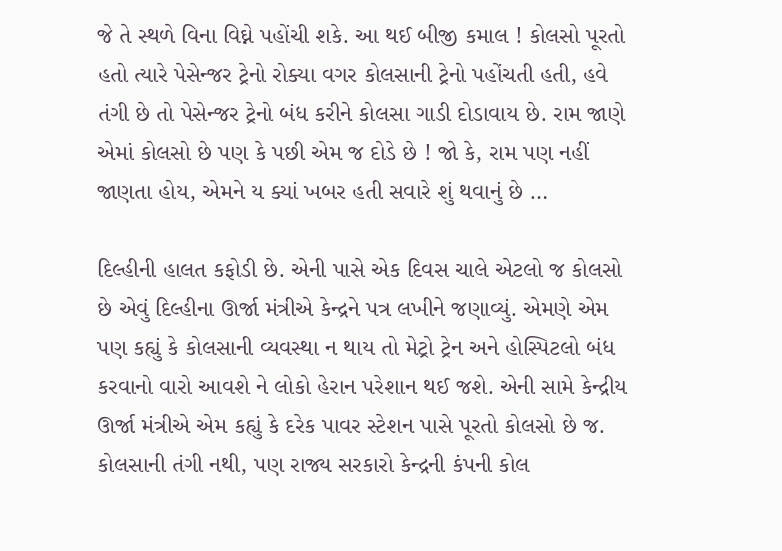જે તે સ્થળે વિના વિઘ્ને પહોંચી શકે. આ થઈ બીજી કમાલ ! કોલસો પૂરતો હતો ત્યારે પેસેન્જર ટ્રેનો રોક્યા વગર કોલસાની ટ્રેનો પહોંચતી હતી, હવે તંગી છે તો પેસેન્જર ટ્રેનો બંધ કરીને કોલસા ગાડી દોડાવાય છે. રામ જાણે એમાં કોલસો છે પણ કે પછી એમ જ દોડે છે ! જો કે, રામ પણ નહીં જાણતા હોય, એમને ય ક્યાં ખબર હતી સવારે શું થવાનું છે …

દિલ્હીની હાલત કફોડી છે. એની પાસે એક દિવસ ચાલે એટલો જ કોલસો છે એવું દિલ્હીના ઊર્જા મંત્રીએ કેન્દ્રને પત્ર લખીને જણાવ્યું. એમણે એમ પણ કહ્યું કે કોલસાની વ્યવસ્થા ન થાય તો મેટ્રો ટ્રેન અને હોસ્પિટલો બંધ કરવાનો વારો આવશે ને લોકો હેરાન પરેશાન થઈ જશે. એની સામે કેન્દ્રીય ઊર્જા મંત્રીએ એમ કહ્યું કે દરેક પાવર સ્ટેશન પાસે પૂરતો કોલસો છે જ. કોલસાની તંગી નથી, પણ રાજ્ય સરકારો કેન્દ્રની કંપની કોલ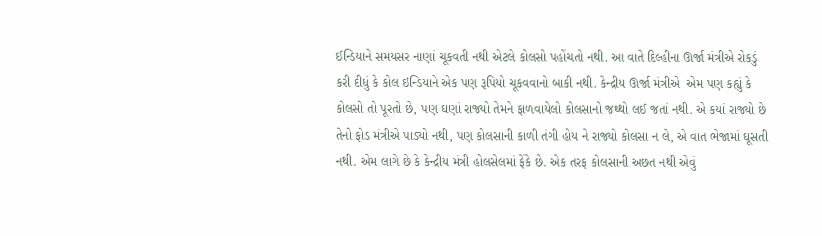ઈન્ડિયાને સમયસર નાણાં ચૂકવતી નથી એટલે કોલસો પહોંચતો નથી. આ વાતે દિલ્હીના ઊર્જા મંત્રીએ રોકડું કરી દીધું કે કોલ ઇન્ડિયાને એક પણ રૂપિયો ચૂકવવાનો બાકી નથી. કેન્દ્રીય ઊર્જા મંત્રીએ  એમ પણ કહ્યું કે કોલસો તો પૂરતો છે, પણ ઘણાં રાજ્યો તેમને ફાળવાયેલો કોલસાનો જથ્થો લઈ જતાં નથી. એ કયાં રાજ્યો છે તેનો ફોડ મંત્રીએ પાડ્યો નથી, પણ કોલસાની કાળી તંગી હોય ને રાજ્યો કોલસા ન લે, એ વાત ભેજામાં ઘૂસતી નથી. એમ લાગે છે કે કેન્દ્રીય મંત્રી હોલસેલમાં ફેંકે છે. એક તરફ કોલસાની અછત નથી એવું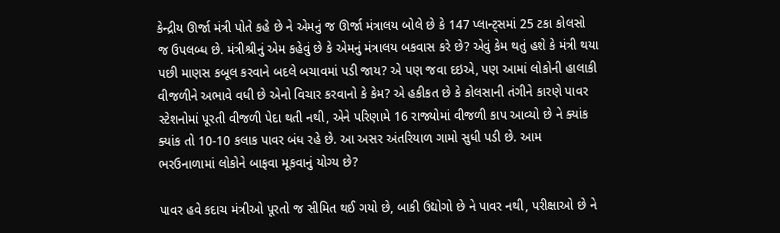કેન્દ્રીય ઊર્જા મંત્રી પોતે કહે છે ને એમનું જ ઊર્જા મંત્રાલય બોલે છે કે 147 પ્લાન્ટ્સમાં 25 ટકા કોલસો જ ઉપલબ્ધ છે. મંત્રીશ્રીનું એમ કહેવું છે કે એમનું મંત્રાલય બકવાસ કરે છે? એવું કેમ થતું હશે કે મંત્રી થયા પછી માણસ કબૂલ કરવાને બદલે બચાવમાં પડી જાય? એ પણ જવા દઇએ, પણ આમાં લોકોની હાલાકી વીજળીને અભાવે વધી છે એનો વિચાર કરવાનો કે કેમ? એ હકીકત છે કે કોલસાની તંગીને કારણે પાવર સ્ટેશનોમાં પૂરતી વીજળી પેદા થતી નથી, એને પરિણામે 16 રાજ્યોમાં વીજળી કાપ આવ્યો છે ને ક્યાંક ક્યાંક તો 10-10 કલાક પાવર બંધ રહે છે. આ અસર અંતરિયાળ ગામો સુધી પડી છે. આમ ભરઉનાળામાં લોકોને બાફવા મૂકવાનું યોગ્ય છે?

પાવર હવે કદાચ મંત્રીઓ પૂરતો જ સીમિત થઈ ગયો છે, બાકી ઉદ્યોગો છે ને પાવર નથી, પરીક્ષાઓ છે ને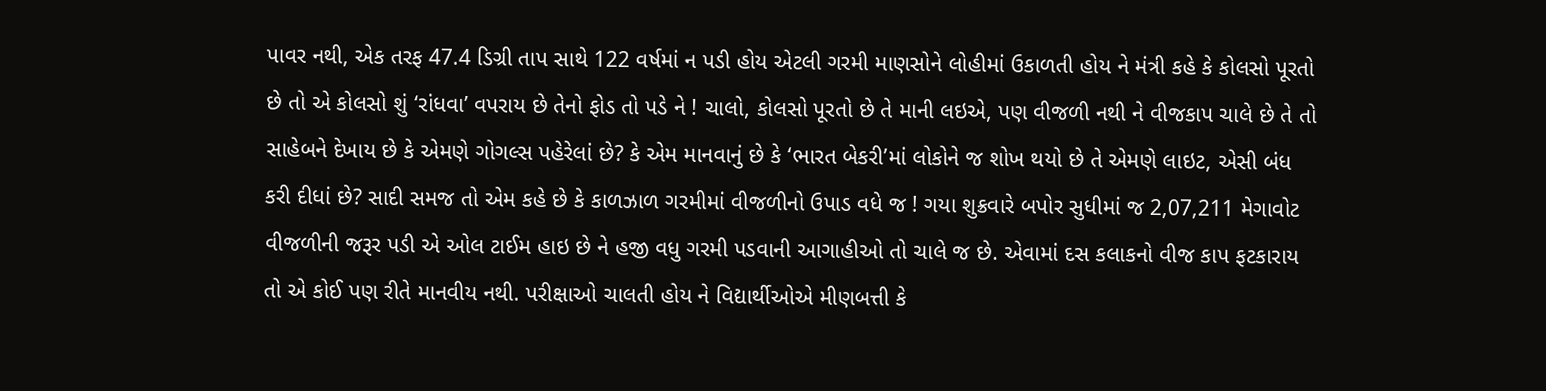પાવર નથી, એક તરફ 47.4 ડિગ્રી તાપ સાથે 122 વર્ષમાં ન પડી હોય એટલી ગરમી માણસોને લોહીમાં ઉકાળતી હોય ને મંત્રી કહે કે કોલસો પૂરતો છે તો એ કોલસો શું ‘રાંધવા’ વપરાય છે તેનો ફોડ તો પડે ને ! ચાલો, કોલસો પૂરતો છે તે માની લઇએ, પણ વીજળી નથી ને વીજકાપ ચાલે છે તે તો સાહેબને દેખાય છે કે એમણે ગોગલ્સ પહેરેલાં છે? કે એમ માનવાનું છે કે ‘ભારત બેકરી’માં લોકોને જ શોખ થયો છે તે એમણે લાઇટ, એસી બંધ કરી દીધાં છે? સાદી સમજ તો એમ કહે છે કે કાળઝાળ ગરમીમાં વીજળીનો ઉપાડ વધે જ ! ગયા શુક્રવારે બપોર સુધીમાં જ 2,07,211 મેગાવોટ વીજળીની જરૂર પડી એ ઓલ ટાઈમ હાઇ છે ને હજી વધુ ગરમી પડવાની આગાહીઓ તો ચાલે જ છે. એવામાં દસ કલાકનો વીજ કાપ ફટકારાય તો એ કોઈ પણ રીતે માનવીય નથી. પરીક્ષાઓ ચાલતી હોય ને વિદ્યાર્થીઓએ મીણબત્તી કે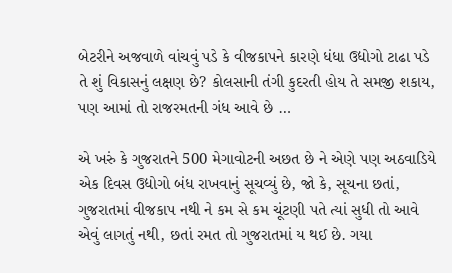બેટરીને અજવાળે વાંચવું પડે કે વીજકાપને કારણે ધંધા ઉદ્યોગો ટાઢા પડે તે શું વિકાસનું લક્ષણ છે? કોલસાની તંગી કુદરતી હોય તે સમજી શકાય, પણ આમાં તો રાજરમતની ગંધ આવે છે …

એ ખરું કે ગુજરાતને 500 મેગાવોટની અછત છે ને એણે પણ અઠવાડિયે એક દિવસ ઉદ્યોગો બંધ રાખવાનું સૂચવ્યું છે, જો કે, સૂચના છતાં, ગુજરાતમાં વીજકાપ નથી ને કમ સે કમ ચૂંટણી પતે ત્યાં સુધી તો આવે એવું લાગતું નથી, છતાં રમત તો ગુજરાતમાં ય થઈ છે. ગયા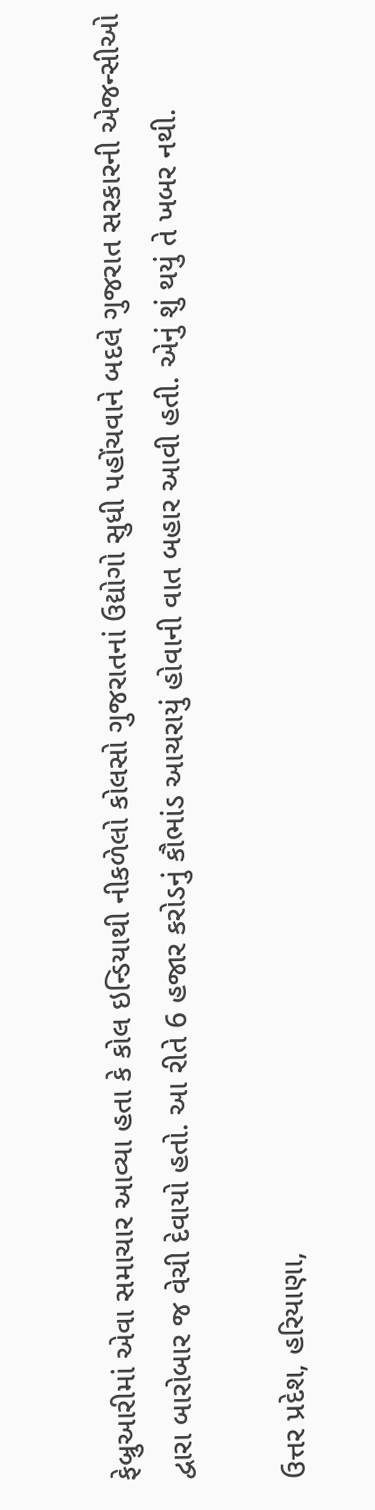ફેબ્રુઆરીમાં એવા સમાચાર આવ્યા હતા કે કોલ ઇન્ડિયાથી નીકળેલો કોલસો ગુજરાતનાં ઉદ્યોગો સુધી પહોંચવાને બદલે ગુજરાત સરકારની એજન્સીઓ દ્વારા બારોબાર જ વેચી દેવાયો હતો. આ રીતે 6 હજાર કરોડનું કૌભાંડ આચરાયું હોવાની વાત બહાર આવી હતી. એનું શું થયું તે ખબર નથી.

ઉત્તર પ્રદેશ, હરિયાણા,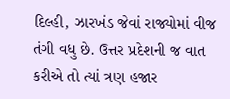દિલ્હી, ઝારખંડ જેવાં રાજ્યોમાં વીજ તંગી વધુ છે. ઉત્તર પ્રદેશની જ વાત કરીએ તો ત્યાં ત્રણ હજાર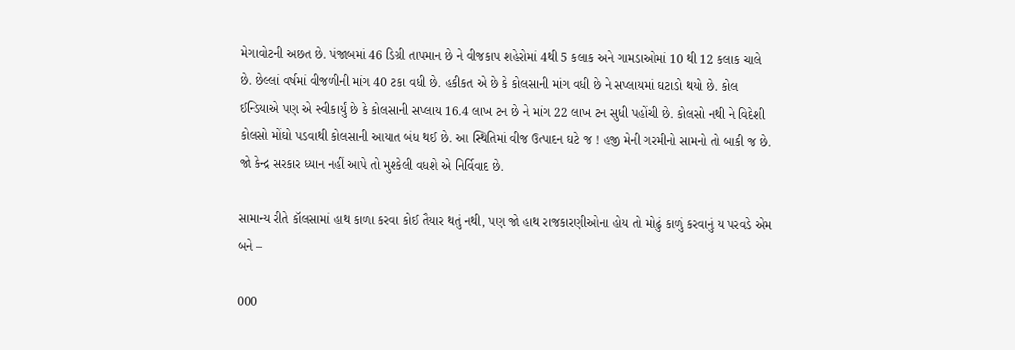મેગાવોટની અછત છે. પંજાબમાં 46 ડિગ્રી તાપમાન છે ને વીજકાપ શહેરોમાં 4થી 5 કલાક અને ગામડાઓમાં 10 થી 12 કલાક ચાલે છે. છેલ્લાં વર્ષમાં વીજળીની માંગ 40 ટકા વધી છે. હકીકત એ છે કે કોલસાની માંગ વધી છે ને સપ્લાયમાં ઘટાડો થયો છે. કોલ ઈન્ડિયાએ પણ એ સ્વીકાર્યું છે કે કોલસાની સપ્લાય 16.4 લાખ ટન છે ને માંગ 22 લાખ ટન સુધી પહોંચી છે. કોલસો નથી ને વિદેશી કોલસો મોંઘો પડવાથી કોલસાની આયાત બંધ થઈ છે. આ સ્થિતિમાં વીજ ઉત્પાદન ઘટે જ ! હજી મેની ગરમીનો સામનો તો બાકી જ છે. જો કેન્દ્ર સરકાર ધ્યાન નહીં આપે તો મુશ્કેલી વધશે એ નિર્વિવાદ છે.

સામાન્ય રીતે કૉલસામાં હાથ કાળા કરવા કોઈ તૈયાર થતું નથી, પણ જો હાથ રાજકારણીઓના હોય તો મોઢું કાળું કરવાનું ય પરવડે એમ બને –

000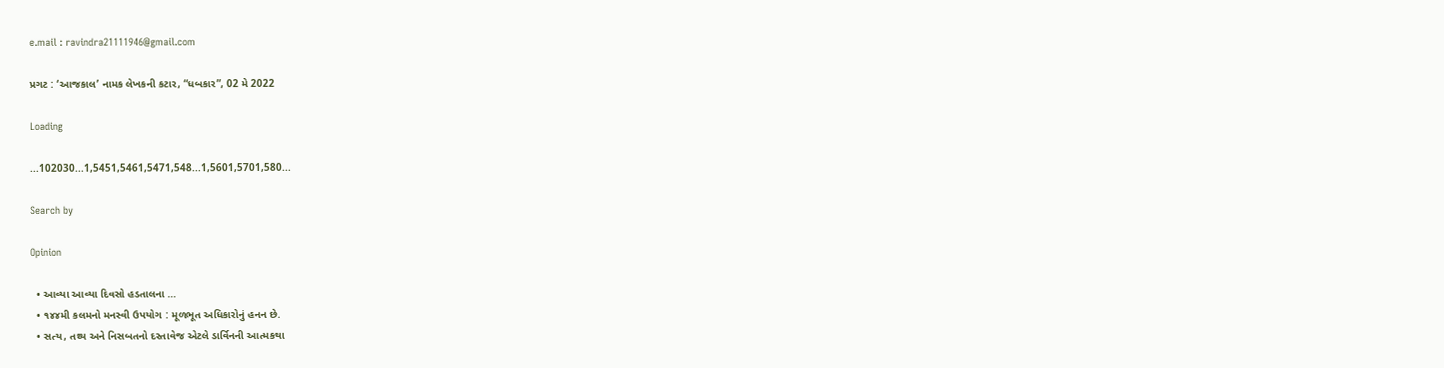e.mail : ravindra21111946@gmail.com

પ્રગટ : ‘આજકાલ’ નામક લેખકની કટાર, “ધબકાર”, 02 મે 2022

Loading

...102030...1,5451,5461,5471,548...1,5601,5701,580...

Search by

Opinion

  • આવ્યા આવ્યા દિવસો હડતાલના …
  • ૧૪૪મી કલમનો મનસ્વી ઉપયોગ : મૂળભૂત અધિકારોનું હનન છે.
  • સત્ય, તથ્ય અને નિસબતનો દસ્તાવેજ એટલે ડાર્વિનની આત્મકથા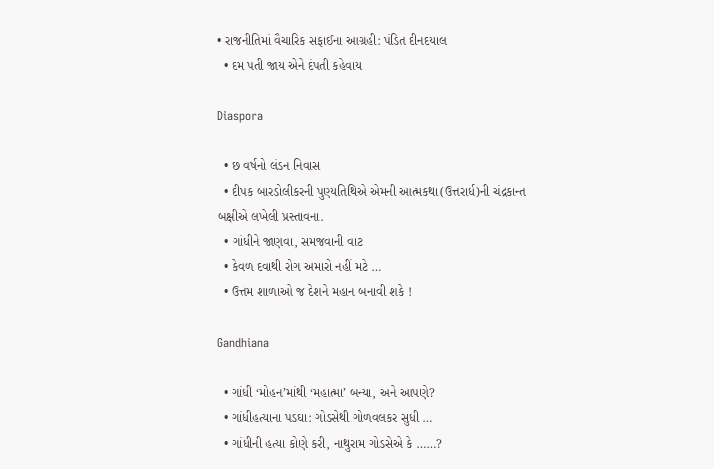• રાજનીતિમાં વૈચારિક સફાઈના આગ્રહી: પંડિત દીનદયાલ
  • દમ પતી જાય એને દંપતી કહેવાય

Diaspora

  • છ વર્ષનો લંડન નિવાસ
  • દીપક બારડોલીકરની પુણ્યતિથિએ એમની આત્મકથા(ઉત્તરાર્ધ)ની ચંદ્રકાન્ત બક્ષીએ લખેલી પ્રસ્તાવના.
  • ગાંધીને જાણવા, સમજવાની વાટ
  • કેવળ દવાથી રોગ અમારો નહીં મટે …
  • ઉત્તમ શાળાઓ જ દેશને મહાન બનાવી શકે !

Gandhiana

  • ગાંધી ‘મોહન’માંથી ‘મહાત્મા’ બન્યા, અને આપણે?
  • ગાંધીહત્યાના પડઘા: ગોડસેથી ગોળવલકર સુધી …
  • ગાંધીની હત્યા કોણે કરી, નાથુરામ ગોડસેએ કે ……?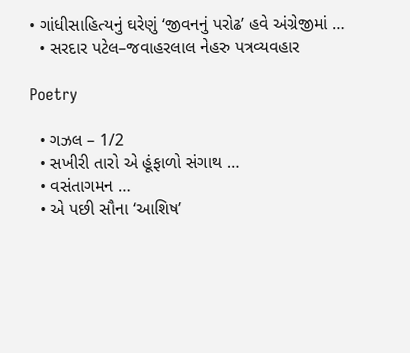• ગાંધીસાહિત્યનું ઘરેણું ‘જીવનનું પરોઢ’ હવે અંગ્રેજીમાં …
  • સરદાર પટેલ–જવાહરલાલ નેહરુ પત્રવ્યવહાર

Poetry

  • ગઝલ – 1/2
  • સખીરી તારો એ હૂંફાળો સંગાથ …
  • વસંતાગમન …
  • એ પછી સૌના ‘આશિષ’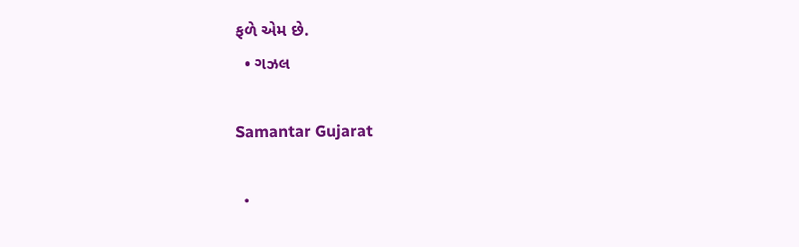ફળે એમ છે.
  • ગઝલ

Samantar Gujarat

  •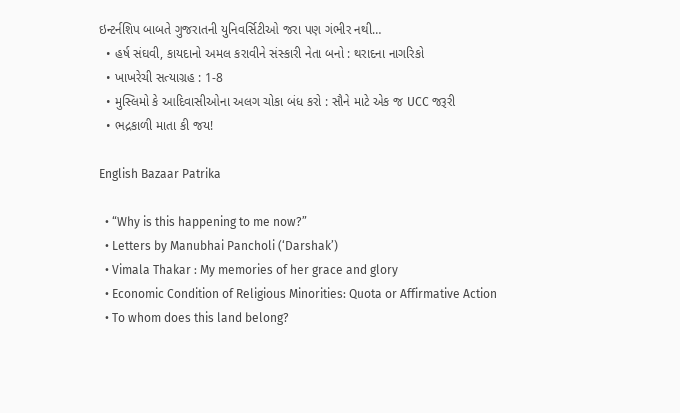ઇન્ટર્નશિપ બાબતે ગુજરાતની યુનિવર્સિટીઓ જરા પણ ગંભીર નથી…
  • હર્ષ સંઘવી, કાયદાનો અમલ કરાવીને સંસ્કારી નેતા બનો : થરાદના નાગરિકો
  • ખાખરેચી સત્યાગ્રહ : 1-8
  • મુસ્લિમો કે આદિવાસીઓના અલગ ચોકા બંધ કરો : સૌને માટે એક જ UCC જરૂરી
  • ભદ્રકાળી માતા કી જય!

English Bazaar Patrika

  • “Why is this happening to me now?”
  • Letters by Manubhai Pancholi (‘Darshak’)
  • Vimala Thakar : My memories of her grace and glory
  • Economic Condition of Religious Minorities: Quota or Affirmative Action
  • To whom does this land belong?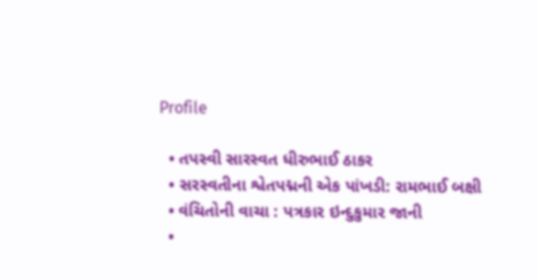Profile

  • તપસ્વી સારસ્વત ધીરુભાઈ ઠાકર
  • સરસ્વતીના શ્વેતપદ્મની એક પાંખડી: રામભાઈ બક્ષી
  • વંચિતોની વાચા : પત્રકાર ઇન્દુકુમાર જાની
  •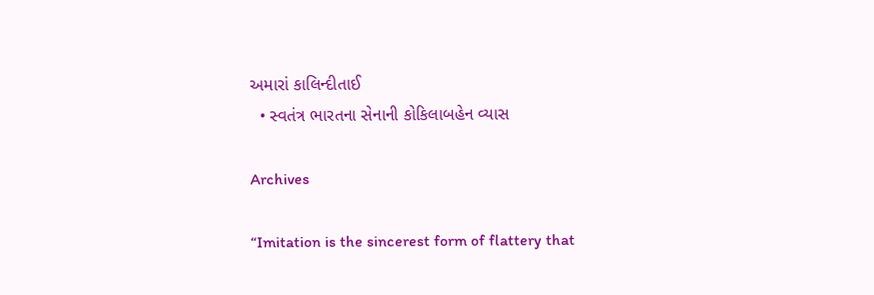અમારાં કાલિન્દીતાઈ
  • સ્વતંત્ર ભારતના સેનાની કોકિલાબહેન વ્યાસ

Archives

“Imitation is the sincerest form of flattery that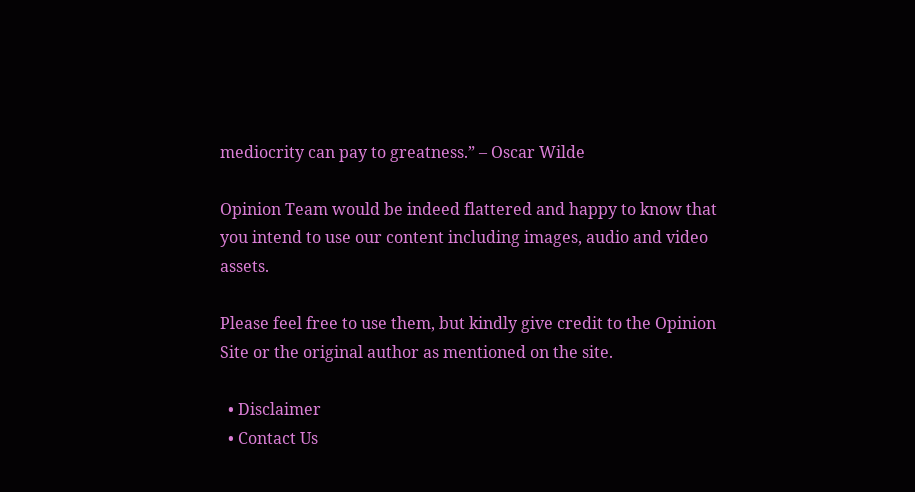mediocrity can pay to greatness.” – Oscar Wilde

Opinion Team would be indeed flattered and happy to know that you intend to use our content including images, audio and video assets.

Please feel free to use them, but kindly give credit to the Opinion Site or the original author as mentioned on the site.

  • Disclaimer
  • Contact Us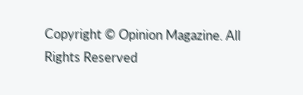Copyright © Opinion Magazine. All Rights Reserved